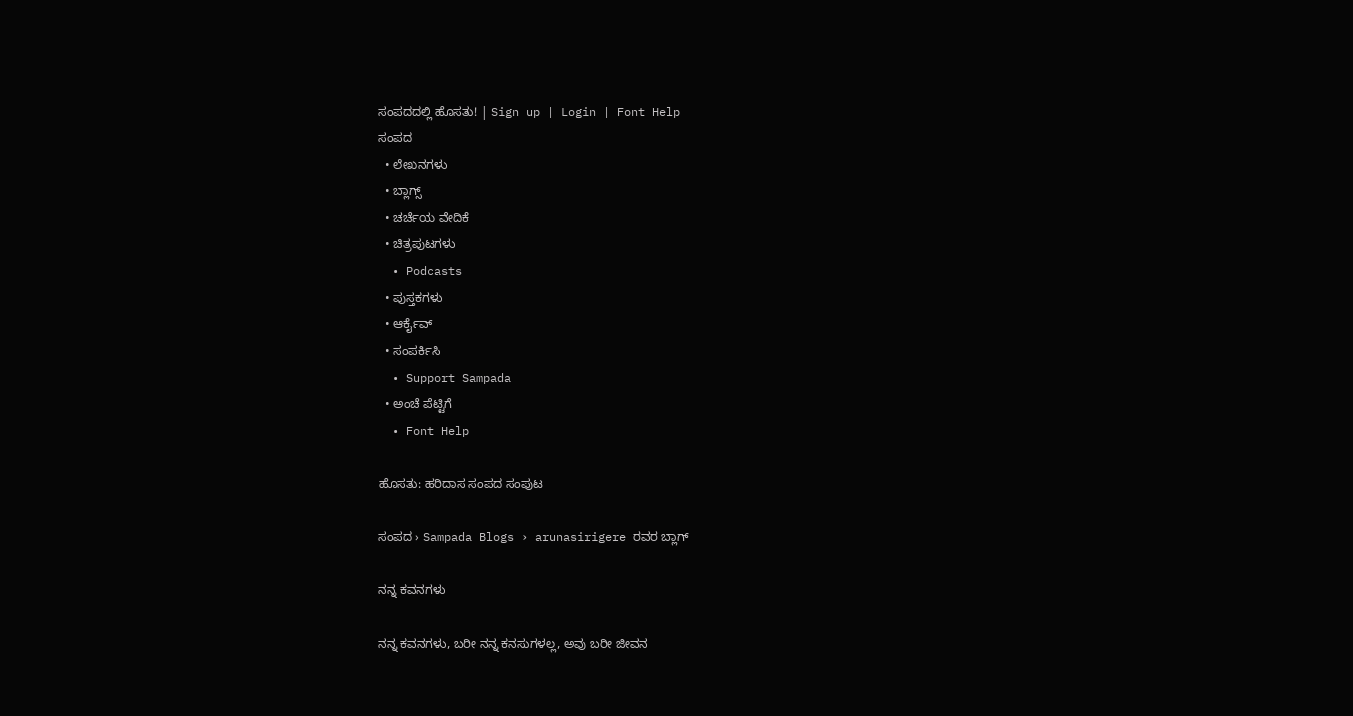ಸಂಪದದಲ್ಲಿ ಹೊಸತು! | Sign up | Login | Font Help
ಸಂಪದ
  • ಲೇಖನಗಳು
  • ಬ್ಲಾಗ್ಸ್
  • ಚರ್ಚೆಯ ವೇದಿಕೆ
  • ಚಿತ್ರಪುಟಗಳು
  • Podcasts
  • ಪುಸ್ತಕಗಳು
  • ಆರ್ಕೈವ್
  • ಸಂಪರ್ಕಿಸಿ
  • Support Sampada
  • ಅಂಚೆ ಪೆಟ್ಟಿಗೆ
  • Font Help

ಹೊಸತು: ಹರಿದಾಸ ಸಂಪದ ಸಂಪುಟ

ಸಂಪದ › Sampada Blogs › arunasirigere ರವರ ಬ್ಲಾಗ್

ನನ್ನ ಕವನಗಳು

ನನ್ನ ಕವನಗಳು, ಬರೀ ನನ್ನ ಕನಸುಗಳಲ್ಲ, ಅವು ಬರೀ ಜೀವನ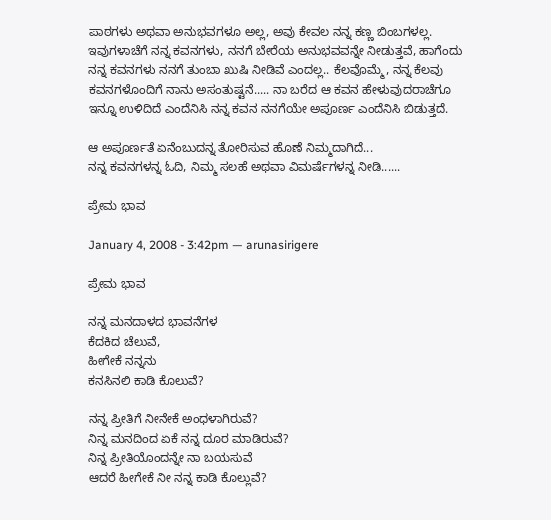ಪಾಠಗಳು ಅಥವಾ ಅನುಭವಗಳೂ ಅಲ್ಲ, ಅವು ಕೇವಲ ನನ್ನ ಕಣ್ಣ ಬಿಂಬಗಳಲ್ಲ.
ಇವುಗಳಾಚೆಗೆ ನನ್ನ ಕವನಗಳು, ನನಗೆ ಬೇರೆಯ ಅನುಭವವನ್ನೇ ನೀಡುತ್ತವೆ, ಹಾಗೆಂದು ನನ್ನ ಕವನಗಳು ನನಗೆ ತುಂಬಾ ಖುಷಿ ನೀಡಿವೆ ಎಂದಲ್ಲ.. ಕೆಲವೊಮ್ಮೆ, ನನ್ನ ಕೆಲವು ಕವನಗಳೊಂದಿಗೆ ನಾನು ಅಸಂತುಷ್ಟನೆ..... ನಾ ಬರೆದ ಆ ಕವನ ಹೇಳುವುದರಾಚೆಗೂ ಇನ್ನೂ ಉಳಿದಿದೆ ಎಂದೆನಿಸಿ ನನ್ನ ಕವನ ನನಗೆಯೇ ಅಪೂರ್ಣ ಎಂದೆನಿಸಿ ಬಿಡುತ್ತದೆ.

ಆ ಅಪೂರ್ಣತೆ ಏನೆಂಬುದನ್ನ ತೋರಿಸುವ ಹೊಣೆ ನಿಮ್ಮದಾಗಿದೆ...
ನನ್ನ ಕವನಗಳನ್ನ ಓದಿ, ನಿಮ್ಮ ಸಲಹೆ ಅಥವಾ ವಿಮರ್ಷೆಗಳನ್ನ ನೀಡಿ......

ಪ್ರೇಮ ಭಾವ

January 4, 2008 - 3:42pm — arunasirigere

ಪ್ರೇಮ ಭಾವ

ನನ್ನ ಮನದಾಳದ ಭಾವನೆಗಳ
ಕೆದಕಿದ ಚೆಲುವೆ,
ಹೀಗೇಕೆ ನನ್ನನು
ಕನಸಿನಲಿ ಕಾಡಿ ಕೊಲುವೆ?

ನನ್ನ ಪ್ರೀತಿಗೆ ನೀನೇಕೆ ಅಂಧಳಾಗಿರುವೆ?
ನಿನ್ನ ಮನದಿಂದ ಏಕೆ ನನ್ನ ದೂರ ಮಾಡಿರುವೆ?
ನಿನ್ನ ಪ್ರೀತಿಯೊಂದನ್ನೇ ನಾ ಬಯಸುವೆ
ಆದರೆ ಹೀಗೇಕೆ ನೀ ನನ್ನ ಕಾಡಿ ಕೊಲ್ಲುವೆ?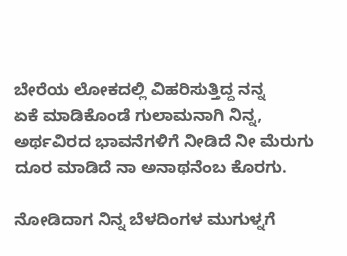ಬೇರೆಯ ಲೋಕದಲ್ಲಿ ವಿಹರಿಸುತ್ತಿದ್ದ ನನ್ನ
ಏಕೆ ಮಾಡಿಕೊಂಡೆ ಗುಲಾಮನಾಗಿ ನಿನ್ನ,
ಅರ್ಥವಿರದ ಭಾವನೆಗಳಿಗೆ ನೀಡಿದೆ ನೀ ಮೆರುಗು
ದೂರ ಮಾಡಿದೆ ನಾ ಅನಾಥನೆಂಬ ಕೊರಗು.

ನೋಡಿದಾಗ ನಿನ್ನ ಬೆಳದಿಂಗಳ ಮುಗುಳ್ನಗೆ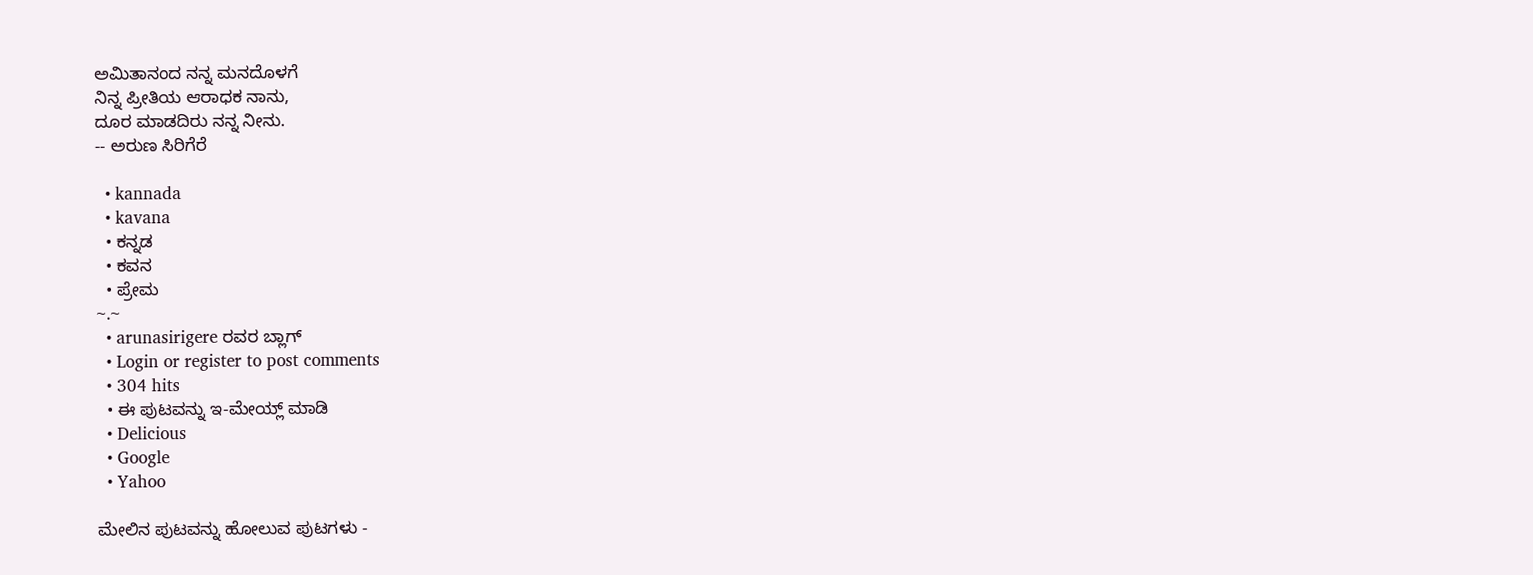ಅಮಿತಾನಂದ ನನ್ನ ಮನದೊಳಗೆ
ನಿನ್ನ ಪ್ರೀತಿಯ ಆರಾಧಕ ನಾನು,
ದೂರ ಮಾಡದಿರು ನನ್ನ ನೀನು.
-- ಅರುಣ ಸಿರಿಗೆರೆ

  • kannada
  • kavana
  • ಕನ್ನಡ
  • ಕವನ
  • ಪ್ರೇಮ
~.~
  • arunasirigere ರವರ ಬ್ಲಾಗ್
  • Login or register to post comments
  • 304 hits
  • ಈ ಪುಟವನ್ನು ಇ-ಮೇಯ್ಲ್ ಮಾಡಿ
  • Delicious
  • Google
  • Yahoo

ಮೇಲಿನ ಪುಟವನ್ನು ಹೋಲುವ ಪುಟಗಳು -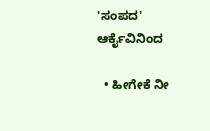'ಸಂಪದ' ಆರ್ಕೈವಿನಿಂದ

  • ಹೀಗೇಕೆ ನೀ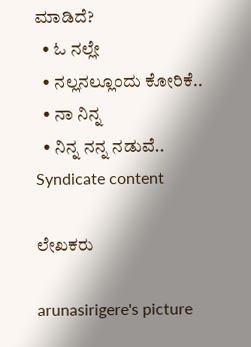ಮಾಡಿದೆ?
  • ಓ ನಲ್ಲೇ
  • ನಲ್ಲನಲ್ಲೂಂದು ಕೋರಿಕೆ..
  • ನಾ ನಿನ್ನ
  • ನಿನ್ನ ನನ್ನ ನಡುವೆ..
Syndicate content

ಲೇಖಕರು

arunasirigere's picture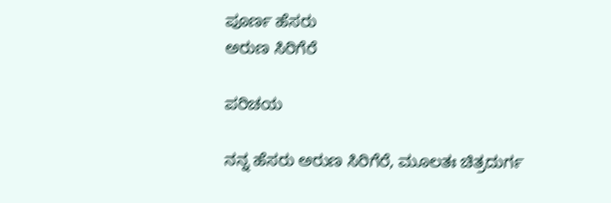ಪೂರ್ಣ ಹೆಸರು
ಅರುಣ ಸಿರಿಗೆರೆ

ಪರಿಚಯ

ನನ್ನ ಹೆಸರು ಅರುಣ ಸಿರಿಗೆರೆ, ಮೂಲತಃ ಚಿತ್ರದುರ್ಗ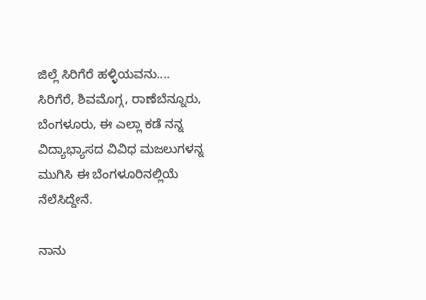ಜಿಲ್ಲೆ ಸಿರಿಗೆರೆ ಹಳ್ಳಿಯವನು....
ಸಿರಿಗೆರೆ, ಶಿವಮೊಗ್ಗ, ರಾಣೆಬೆನ್ನೂರು, ಬೆಂಗಳೂರು, ಈ ಎಲ್ಲಾ ಕಡೆ ನನ್ನ ವಿದ್ಯಾಭ್ಯಾಸದ ವಿವಿಧ ಮಜಲುಗಳನ್ನ ಮುಗಿಸಿ ಈ ಬೆಂಗಳೂರಿನಲ್ಲಿಯೆ ನೆಲೆಸಿದ್ದೇನೆ.

ನಾನು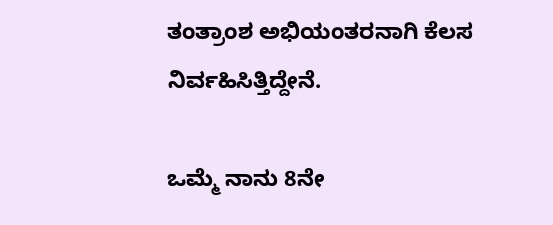ತಂತ್ರಾಂಶ ಅಭಿಯಂತರನಾಗಿ ಕೆಲಸ ನಿರ್ವಹಿಸಿತ್ತಿದ್ದೇನೆ.

ಒಮ್ಮೆ ನಾನು 8ನೇ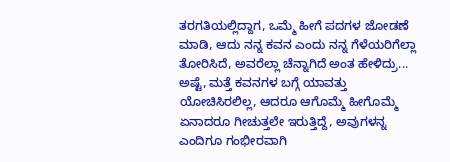ತರಗತಿಯಲ್ಲಿದ್ದಾಗ, ಒಮ್ಮೆ ಹೀಗೆ ಪದಗಳ ಜೋಡಣೆ ಮಾಡಿ, ಆದು ನನ್ನ ಕವನ ಎಂದು ನನ್ನ ಗೆಳೆಯರಿಗೆಲ್ಲಾ ತೋರಿಸಿದೆ, ಅವರೆಲ್ಲಾ ಚೆನ್ನಾಗಿದೆ ಅಂತ ಹೇಳಿದ್ರು... ಅಷ್ಟೆ, ಮತ್ತೆ ಕವನಗಳ ಬಗ್ಗೆ ಯಾವತ್ತು ಯೋಚಿಸಿರಲಿಲ್ಲ, ಆದರೂ ಆಗೊಮ್ಮೆ ಹೀಗೊಮ್ಮೆ ಏನಾದರೂ ಗೀಚುತ್ತಲೇ ಇರುತ್ತಿದ್ದೆ, ಅವುಗಳನ್ನ ಎಂದಿಗೂ ಗಂಭೀರವಾಗಿ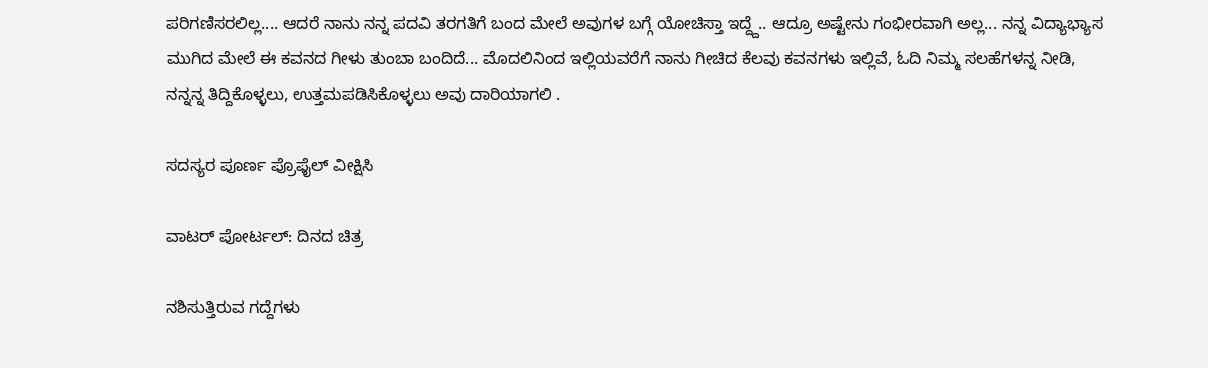ಪರಿಗಣಿಸರಲಿಲ್ಲ.... ಆದರೆ ನಾನು ನನ್ನ ಪದವಿ ತರಗತಿಗೆ ಬಂದ ಮೇಲೆ ಅವುಗಳ ಬಗ್ಗೆ ಯೋಚಿಸ್ತಾ ಇದ್ದ್ದೆ.. ಆದ್ರೂ ಅಷ್ಟೇನು ಗಂಭೀರವಾಗಿ ಅಲ್ಲ... ನನ್ನ ವಿದ್ಯಾಭ್ಯಾಸ ಮುಗಿದ ಮೇಲೆ ಈ ಕವನದ ಗೀಳು ತುಂಬಾ ಬಂದಿದೆ... ಮೊದಲಿನಿಂದ ಇಲ್ಲಿಯವರೆಗೆ ನಾನು ಗೀಚಿದ ಕೆಲವು ಕವನಗಳು ಇಲ್ಲಿವೆ, ಓದಿ ನಿಮ್ಮ ಸಲಹೆಗಳನ್ನ ನೀಡಿ, ನನ್ನನ್ನ ತಿದ್ದಿಕೊಳ್ಳಲು, ಉತ್ತಮಪಡಿಸಿಕೊಳ್ಳಲು ಅವು ದಾರಿಯಾಗಲಿ .

ಸದಸ್ಯರ ಪೂರ್ಣ ಪ್ರೊಫೈಲ್ ವೀಕ್ಷಿಸಿ

ವಾಟರ್ ಪೋರ್ಟಲ್: ದಿನದ ಚಿತ್ರ

ನಶಿಸುತ್ತಿರುವ ಗದ್ದೆಗಳು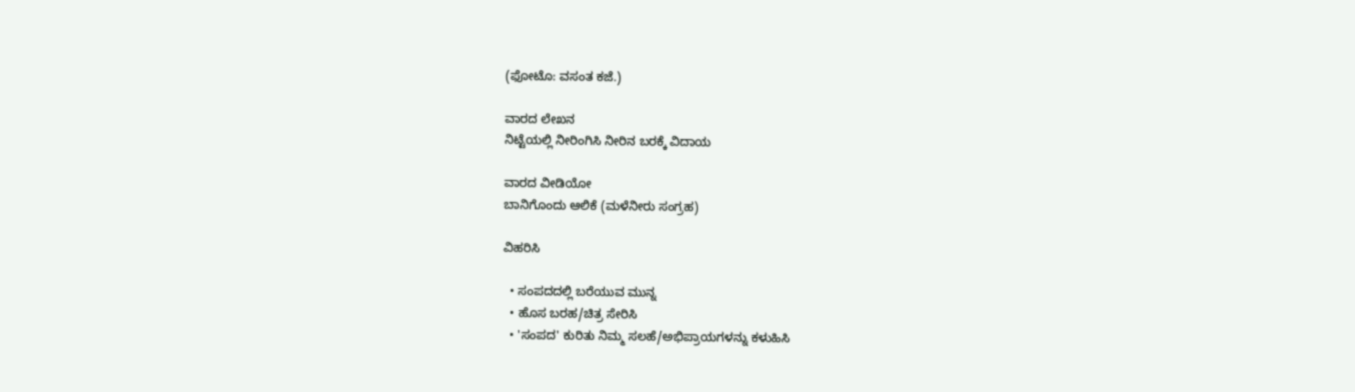(ಫೋಟೊ: ವಸಂತ ಕಜೆ.)

ವಾರದ ಲೇಖನ
ನಿಟ್ಟೆಯಲ್ಲಿ ನೀರಿಂಗಿಸಿ ನೀರಿನ ಬರಕ್ಕೆ ವಿದಾಯ

ವಾರದ ವೀಡಿಯೋ
ಬಾನಿಗೊಂದು ಆಲಿಕೆ (ಮಳೆನೀರು ಸಂಗ್ರಹ)

ವಿಹರಿಸಿ

  • ಸಂಪದದಲ್ಲಿ ಬರೆಯುವ ಮುನ್ನ
  • ಹೊಸ ಬರಹ/ಚಿತ್ರ ಸೇರಿಸಿ
  • 'ಸಂಪದ' ಕುರಿತು ನಿಮ್ಮ ಸಲಹೆ/ಅಭಿಪ್ರಾಯಗಳನ್ನು ಕಳುಹಿಸಿ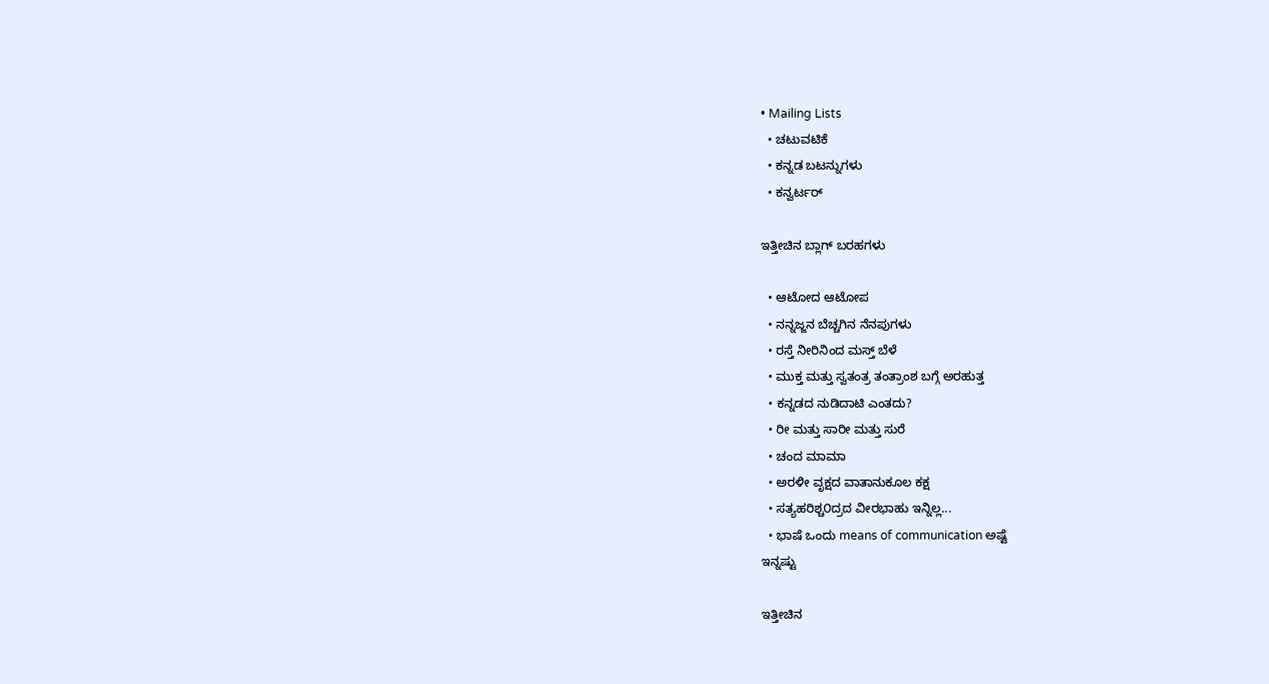• Mailing Lists
  • ಚಟುವಟಿಕೆ
  • ಕನ್ನಡ ಬಟನ್ನುಗಳು
  • ಕನ್ವರ್ಟರ್

ಇತ್ತೀಚಿನ ಬ್ಲಾಗ್ ಬರಹಗಳು

  • ಆಟೋದ ಆಟೋಪ
  • ನನ್ನಜ್ಜನ ಬೆಚ್ಚಗಿನ ನೆನಪುಗಳು
  • ರಸ್ತೆ ನೀರಿನಿಂದ ಮಸ್ತ್ ಬೆಳೆ
  • ಮುಕ್ತ ಮತ್ತು ಸ್ವತಂತ್ರ ತಂತ್ರಾಂಶ ಬಗ್ಗೆ ಅರಹುತ್ತ
  • ಕನ್ನಡದ ನುಡಿದಾಟಿ ಎಂತದು?
  • ರೀ ಮತ್ತು ಸಾರೀ ಮತ್ತು ಸುರೆ
  • ಚಂದ ಮಾಮಾ
  • ಅರಳೀ ವೃಕ್ಷದ ವಾತಾನುಕೂಲ ಕಕ್ಷ
  • ಸತ್ಯಹರಿಶ್ಚ೦ದ್ರದ ವೀರಭಾಹು ಇನ್ನಿಲ್ಲ...
  • ಭಾಷೆ ಒಂದು means of communication ಅಷ್ಟೆ
ಇನ್ನಷ್ಟು

ಇತ್ತೀಚಿನ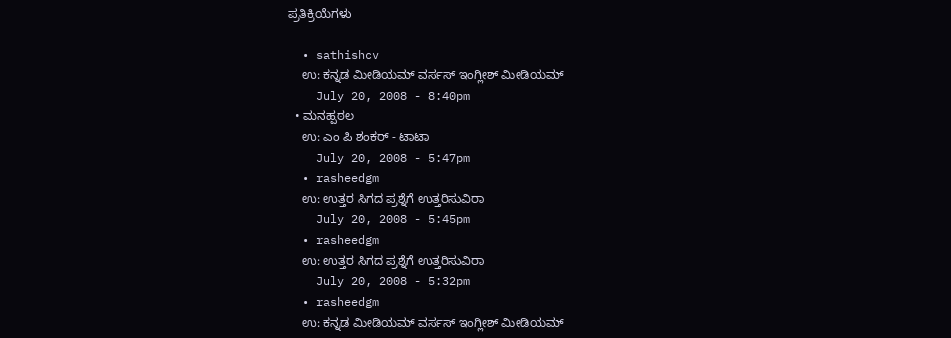ಪ್ರತಿಕ್ರಿಯೆಗಳು

  • sathishcv
    ಉ: ಕನ್ನಡ ಮೀಡಿಯಮ್ ವರ್ಸಸ್ ಇಂಗ್ಲೀಶ್ ಮೀಡಿಯಮ್
    July 20, 2008 - 8:40pm
  • ಮನಹ್ಪಠಲ
    ಉ: ಎಂ ಪಿ ಶಂಕರ್ - ಟಾಟಾ
    July 20, 2008 - 5:47pm
  • rasheedgm
    ಉ: ಉತ್ತರ ಸಿಗದ ಪ್ರಶ್ನೆಗೆ ಉತ್ತರಿಸುವಿರಾ
    July 20, 2008 - 5:45pm
  • rasheedgm
    ಉ: ಉತ್ತರ ಸಿಗದ ಪ್ರಶ್ನೆಗೆ ಉತ್ತರಿಸುವಿರಾ
    July 20, 2008 - 5:32pm
  • rasheedgm
    ಉ: ಕನ್ನಡ ಮೀಡಿಯಮ್ ವರ್ಸಸ್ ಇಂಗ್ಲೀಶ್ ಮೀಡಿಯಮ್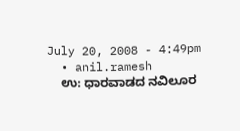July 20, 2008 - 4:49pm
  • anil.ramesh
    ಉ: ಧಾರವಾಡದ ನವಿಲೂರ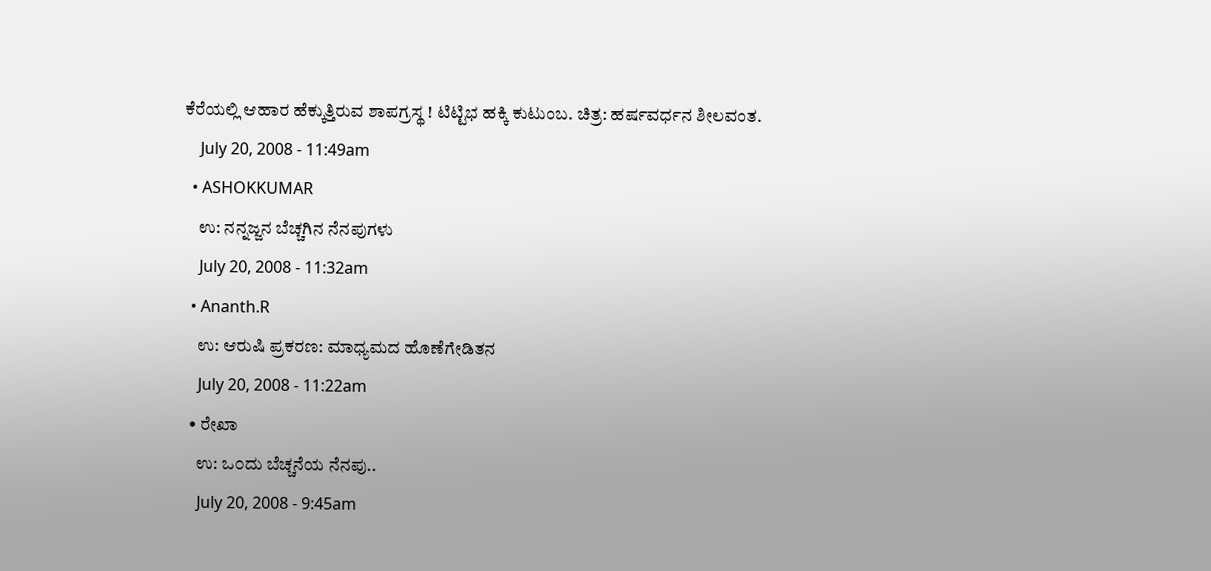ಕೆರೆಯಲ್ಲಿ ಆಹಾರ ಹೆಕ್ಕುತ್ತಿರುವ ಶಾಪಗ್ರಸ್ಥ ! ಟಿಟ್ಟಿಭ ಹಕ್ಕಿ ಕುಟುಂಬ. ಚಿತ್ರ: ಹರ್ಷವರ್ಧನ ಶೀಲವಂತ.
    July 20, 2008 - 11:49am
  • ASHOKKUMAR
    ಉ: ನನ್ನಜ್ಜನ ಬೆಚ್ಚಗಿನ ನೆನಪುಗಳು
    July 20, 2008 - 11:32am
  • Ananth.R
    ಉ: ಆರುಷಿ ಪ್ರಕರಣ: ಮಾಧ್ಯಮದ ಹೊಣೆಗೇಡಿತನ
    July 20, 2008 - 11:22am
  • ರೇಖಾ
    ಉ: ಒ೦ದು ಬೆಚ್ಚನೆಯ ನೆನಪು..
    July 20, 2008 - 9:45am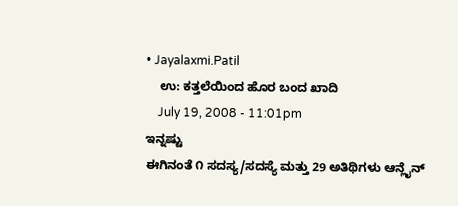• Jayalaxmi.Patil
    ಉ: ಕತ್ತಲೆಯಿಂದ ಹೊರ ಬಂದ ಖಾದಿ
    July 19, 2008 - 11:01pm
ಇನ್ನಷ್ಟು
ಈಗಿನಂತೆ ೧ ಸದಸ್ಯ/ಸದಸ್ಯೆ ಮತ್ತು 29 ಅತಿಥಿಗಳು ಆನ್ಲೈನ್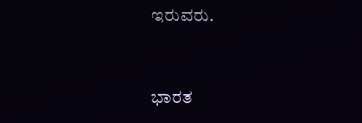ಇರುವರು.


ಭಾರತ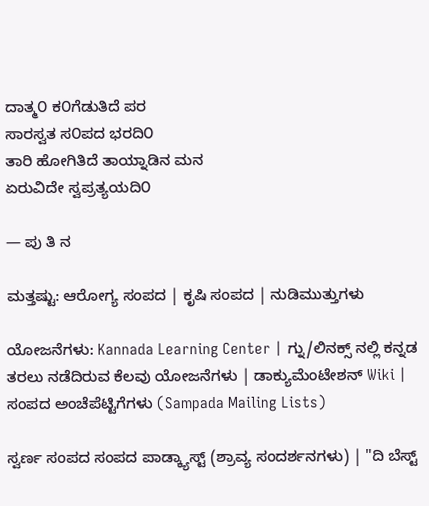ದಾತ್ಮ೦ ಕ೦ಗೆಡುತಿದೆ ಪರ
ಸಾರಸ್ವತ ಸ೦ಪದ ಭರದಿ೦
ತಾರಿ ಹೋಗಿತಿದೆ ತಾಯ್ನಾಡಿನ ಮನ
ಏರುವಿದೇ ಸ್ವಪ್ರತ್ಯಯದಿ೦

— ಪು ತಿ ನ

ಮತ್ತಷ್ಟು: ಆರೋಗ್ಯ ಸಂಪದ | ಕೃಷಿ ಸಂಪದ | ನುಡಿಮುತ್ತುಗಳು

ಯೋಜನೆಗಳು: Kannada Learning Center | ಗ್ನು/ಲಿನಕ್ಸ್ ನಲ್ಲಿ ಕನ್ನಡ ತರಲು ನಡೆದಿರುವ ಕೆಲವು ಯೋಜನೆಗಳು | ಡಾಕ್ಯುಮೆಂಟೇಶನ್ Wiki | ಸಂಪದ ಅಂಚೆಪೆಟ್ಟಿಗೆಗಳು (Sampada Mailing Lists)

ಸ್ವರ್ಣ ಸಂಪದ ಸಂಪದ ಪಾಡ್ಕ್ಯಾಸ್ಟ್ (ಶ್ರಾವ್ಯ ಸಂದರ್ಶನಗಳು) | "ದಿ ಬೆಸ್ಟ್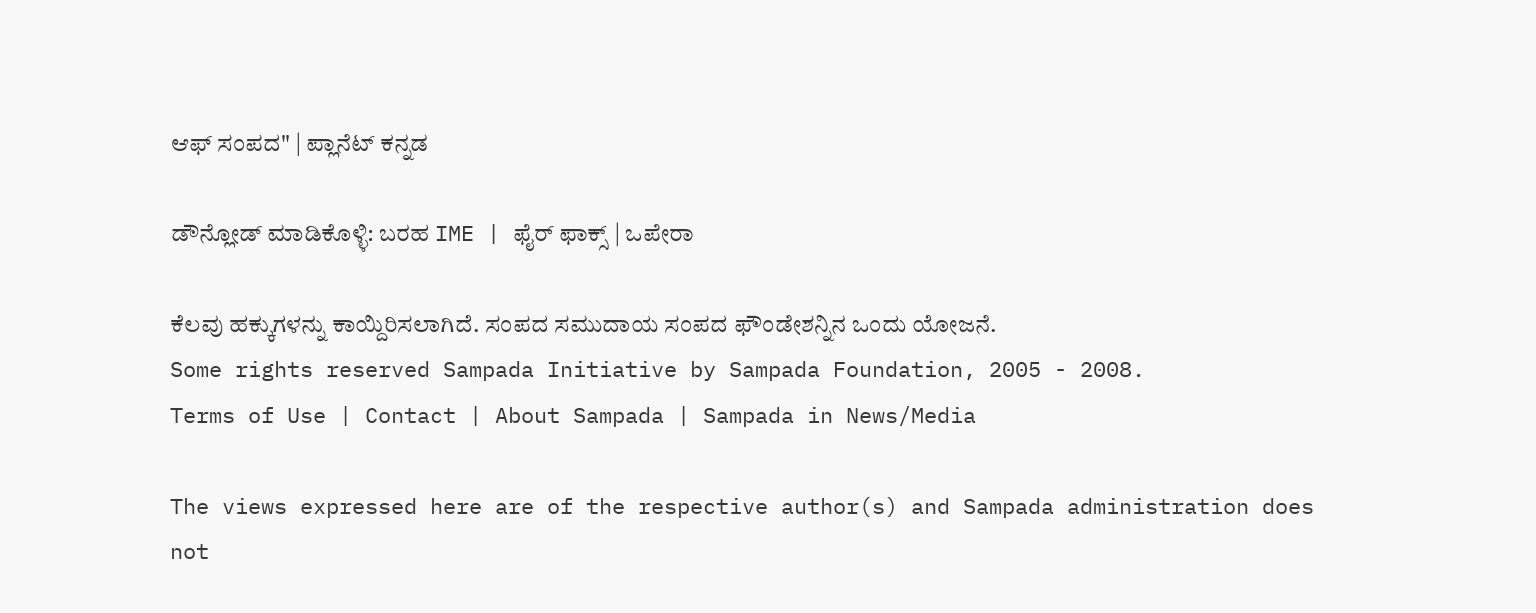ಆಫ್ ಸಂಪದ" | ಪ್ಲಾನೆಟ್ ಕನ್ನಡ

ಡೌನ್ಲೋಡ್ ಮಾಡಿಕೊಳ್ಳಿ: ಬರಹ IME | ಫೈರ್ ಫಾಕ್ಸ್ | ಒಪೇರಾ

ಕೆಲವು ಹಕ್ಕುಗಳನ್ನು ಕಾಯ್ದಿರಿಸಲಾಗಿದೆ. ಸಂಪದ ಸಮುದಾಯ ಸಂಪದ ಫೌಂಡೇಶನ್ನಿನ ಒಂದು ಯೋಜನೆ.
Some rights reserved Sampada Initiative by Sampada Foundation, 2005 - 2008.
Terms of Use | Contact | About Sampada | Sampada in News/Media

The views expressed here are of the respective author(s) and Sampada administration does not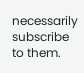necessarily subscribe to them.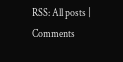RSS: All posts | Comments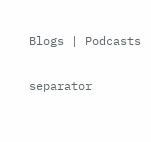Blogs | Podcasts

separator